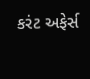કરંટ અફેર્સ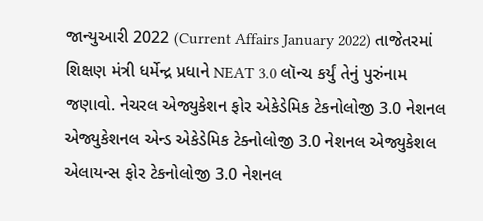જાન્યુઆરી 2022 (Current Affairs January 2022) તાજેતરમાં શિક્ષણ મંત્રી ધર્મેન્દ્ર પ્રધાને NEAT 3.0 લૉન્ચ કર્યું તેનું પુરુંનામ જણાવો. નેચરલ એજ્યુકેશન ફોર એકેડેમિક ટેકનોલોજી 3.0 નેશનલ એજ્યુકેશનલ એન્ડ એકેડેમિક ટેક્નોલોજી 3.0 નેશનલ એજ્યુકેશલ એલાયન્સ ફોર ટેકનોલોજી 3.0 નેશનલ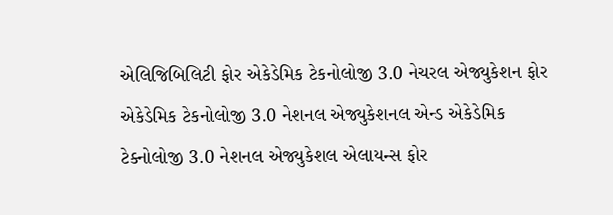એલિજિબિલિટી ફોર એકેડેમિક ટેકનોલોજી 3.0 નેચરલ એજ્યુકેશન ફોર એકેડેમિક ટેકનોલોજી 3.0 નેશનલ એજ્યુકેશનલ એન્ડ એકેડેમિક ટેક્નોલોજી 3.0 નેશનલ એજ્યુકેશલ એલાયન્સ ફોર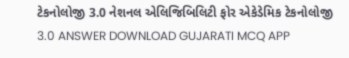ટેકનોલોજી 3.0 નેશનલ એલિજિબિલિટી ફોર એકેડેમિક ટેકનોલોજી 3.0 ANSWER DOWNLOAD GUJARATI MCQ APP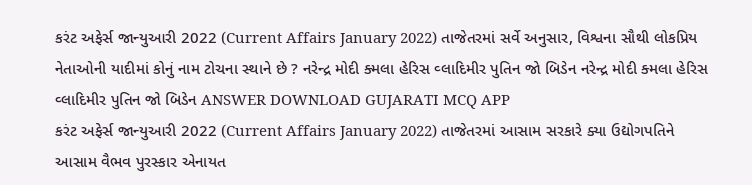કરંટ અફેર્સ જાન્યુઆરી 2022 (Current Affairs January 2022) તાજેતરમાં સર્વે અનુસાર, વિશ્વના સૌથી લોકપ્રિય નેતાઓની યાદીમાં કોનું નામ ટોચના સ્થાને છે ? નરેન્દ્ર મોદી ક્મલા હેરિસ વ્લાદિમીર પુતિન જો બિડેન નરેન્દ્ર મોદી ક્મલા હેરિસ વ્લાદિમીર પુતિન જો બિડેન ANSWER DOWNLOAD GUJARATI MCQ APP
કરંટ અફેર્સ જાન્યુઆરી 2022 (Current Affairs January 2022) તાજેતરમાં આસામ સરકારે ક્યા ઉદ્યોગપતિને આસામ વૈભવ પુરસ્કાર એનાયત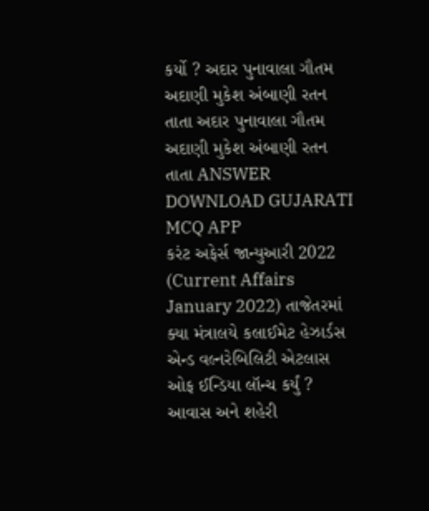કર્યો ? અદાર પુનાવાલા ગૌતમ અદાણી મુકેશ અંબાણી રતન તાતા અદાર પુનાવાલા ગૌતમ અદાણી મુકેશ અંબાણી રતન તાતા ANSWER DOWNLOAD GUJARATI MCQ APP
કરંટ અફેર્સ જાન્યુઆરી 2022 (Current Affairs January 2022) તાજેતરમાં ક્યા મંત્રાલયે કલાઈમેટ હેઝાર્ડસ એન્ડ વલ્નરેબિલિટી એટલાસ ઓફ ઈન્ડિયા લૉન્ચ કર્યું ? આવાસ અને શહેરી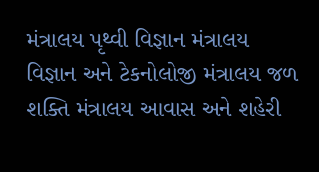મંત્રાલય પૃથ્વી વિજ્ઞાન મંત્રાલય વિજ્ઞાન અને ટેકનોલોજી મંત્રાલય જળ શક્તિ મંત્રાલય આવાસ અને શહેરી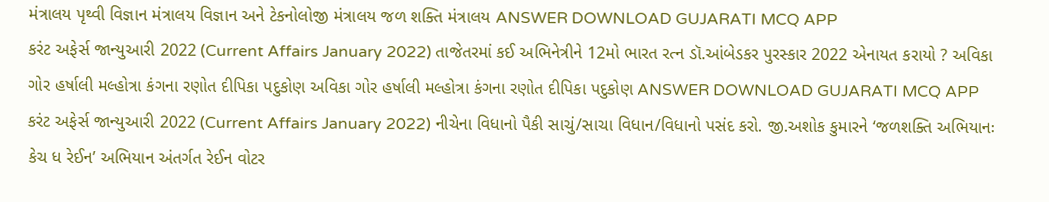મંત્રાલય પૃથ્વી વિજ્ઞાન મંત્રાલય વિજ્ઞાન અને ટેકનોલોજી મંત્રાલય જળ શક્તિ મંત્રાલય ANSWER DOWNLOAD GUJARATI MCQ APP
કરંટ અફેર્સ જાન્યુઆરી 2022 (Current Affairs January 2022) તાજેતરમાં કઈ અભિનેત્રીને 12મો ભારત રત્ન ડૉ.આંબેડકર પુરસ્કાર 2022 એનાયત કરાયો ? અવિકા ગોર હર્ષાલી મલ્હોત્રા કંગના રણોત દીપિકા પદુકોણ અવિકા ગોર હર્ષાલી મલ્હોત્રા કંગના રણોત દીપિકા પદુકોણ ANSWER DOWNLOAD GUJARATI MCQ APP
કરંટ અફેર્સ જાન્યુઆરી 2022 (Current Affairs January 2022) નીચેના વિધાનો પૈકી સાચું/સાચા વિધાન/વિધાનો પસંદ કરો. જી.અશોક કુમારને ‘જળશક્તિ અભિયાનઃ કેચ ધ રેઈન’ અભિયાન અંતર્ગત રેઈન વોટર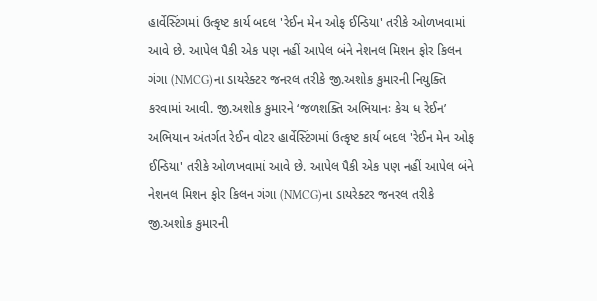હાર્વેસ્ટિંગમાં ઉત્કૃષ્ટ કાર્ય બદલ 'રેઈન મેન ઓફ ઈન્ડિયા' તરીકે ઓળખવામાં આવે છે. આપેલ પૈકી એક પણ નહીં આપેલ બંને નેશનલ મિશન ફોર કિલન ગંગા (NMCG)ના ડાયરેક્ટર જનરલ તરીકે જી.અશોક કુમારની નિયુક્તિ કરવામાં આવી. જી.અશોક કુમારને ‘જળશક્તિ અભિયાનઃ કેચ ધ રેઈન’ અભિયાન અંતર્ગત રેઈન વોટર હાર્વેસ્ટિંગમાં ઉત્કૃષ્ટ કાર્ય બદલ 'રેઈન મેન ઓફ ઈન્ડિયા' તરીકે ઓળખવામાં આવે છે. આપેલ પૈકી એક પણ નહીં આપેલ બંને નેશનલ મિશન ફોર કિલન ગંગા (NMCG)ના ડાયરેક્ટર જનરલ તરીકે જી.અશોક કુમારની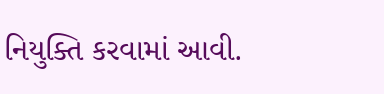નિયુક્તિ કરવામાં આવી.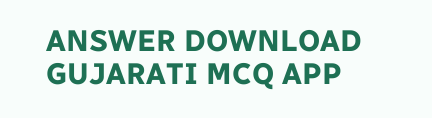ANSWER DOWNLOAD GUJARATI MCQ APP